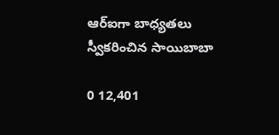ఆర్ఐగా బాధ్యతలు స్వీకరించిన సాయిబాబా

0 12,401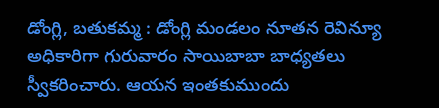డోంగ్లి, బతుకమ్మ : డోంగ్లి మండలం నూతన రెవిన్యూ అధికారిగా గురువారం సాయిబాబా బాధ్యతలు స్వీకరించారు. ఆయన ఇంతకుముందు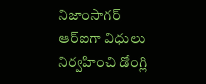నిజాంసాగర్ ఆర్ఐగా విధులు నిర్వహించి డోంగ్లి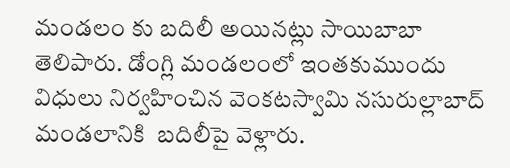మండలం కు బదిలీ అయినట్లు సాయిబాబా తెలిపారు. డోంగ్లి మండలంలో ఇంతకుముందు విధులు నిర్వహించిన వెంకటస్వామి నసురుల్లాబాద్ మండలానికి  బదిలీపై వెళ్లారు.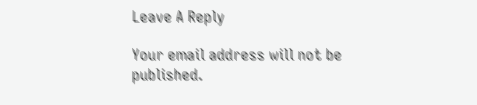Leave A Reply

Your email address will not be published.